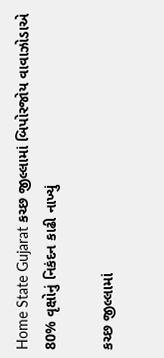Home State Gujarat કચ્છ જીલ્લામાં બિપોરજોય વાવાઝોડાએ 80% વૃક્ષોનું નિકંદન કાઢી નાખ્યું

કચ્છ જીલ્લામાં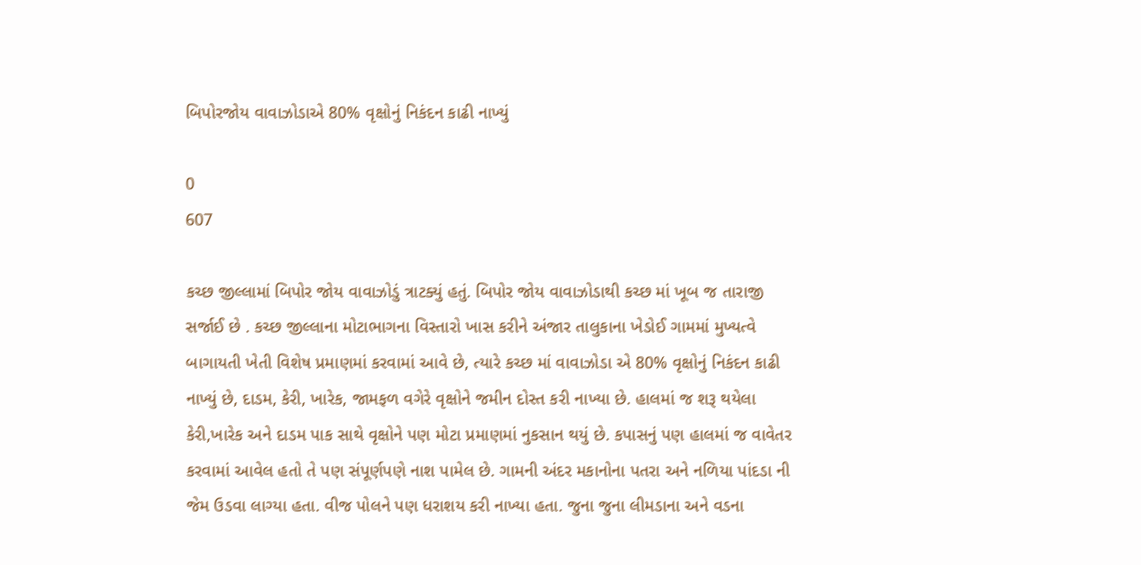બિપોરજોય વાવાઝોડાએ 80% વૃક્ષોનું નિકંદન કાઢી નાખ્યું

0
607

કચ્છ જીલ્લામાં બિપોર જોય વાવાઝોડું ત્રાટક્યું હતું. બિપોર જોય વાવાઝોડાથી કચ્છ માં ખૂબ જ તારાજી સર્જાઈ છે . કચ્છ જીલ્લાના મોટાભાગના વિસ્તારો ખાસ કરીને અંજાર તાલુકાના ખેડોઈ ગામમાં મુખ્યત્વે બાગાયતી ખેતી વિશેષ પ્રમાણમાં કરવામાં આવે છે, ત્યારે કચ્છ માં વાવાઝોડા એ 80% વૃક્ષોનું નિકંદન કાઢી નાખ્યું છે, દાડમ, કેરી, ખારેક, જામફળ વગેરે વૃક્ષોને જમીન દોસ્ત કરી નાખ્યા છે. હાલમાં જ શરૂ થયેલા કેરી,ખારેક અને દાડમ પાક સાથે વૃક્ષોને પણ મોટા પ્રમાણમાં નુકસાન થયું છે. કપાસનું પણ હાલમાં જ વાવેતર કરવામાં આવેલ હતો તે પણ સંપૂર્ણપણે નાશ પામેલ છે. ગામની અંદર મકાનોના પતરા અને નળિયા પાંદડા ની જેમ ઉડવા લાગ્યા હતા. વીજ પોલને પણ ધરાશય કરી નાખ્યા હતા. જુના જુના લીમડાના અને વડના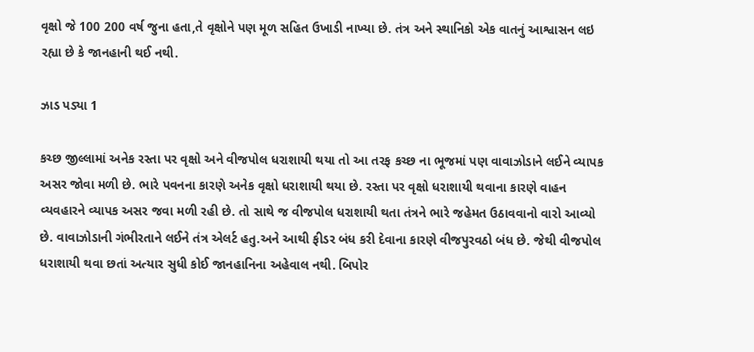વૃક્ષો જે 100 200 વર્ષ જુના હતા,તે વૃક્ષોને પણ મૂળ સહિત ઉખાડી નાખ્યા છે. તંત્ર અને સ્થાનિકો એક વાતનું આશ્વાસન લઇ રહ્યા છે કે જાનહાની થઈ નથી.

ઝાડ પડ્યા 1

કચ્છ જીલ્લામાં અનેક રસ્તા પર વૃક્ષો અને વીજપોલ ધરાશાયી થયા તો આ તરફ કચ્છ ના ભૂજમાં પણ વાવાઝોડાને લઈને વ્યાપક અસર જોવા મળી છે. ભારે પવનના કારણે અનેક વૃક્ષો ધરાશાયી થયા છે. રસ્તા પર વૃક્ષો ધરાશાયી થવાના કારણે વાહન વ્યવહારને વ્યાપક અસર જવા મળી રહી છે. તો સાથે જ વીજપોલ ધરાશાયી થતા તંત્રને ભારે જહેમત ઉઠાવવાનો વારો આવ્યો છે. વાવાઝોડાની ગંભીરતાને લઈને તંત્ર એલર્ટ હતુ.અને આથી ફીડર બંધ કરી દેવાના કારણે વીજપુરવઠો બંધ છે. જેથી વીજપોલ ધરાશાયી થવા છતાં અત્યાર સુધી કોઈ જાનહાનિના અહેવાલ નથી. બિપોર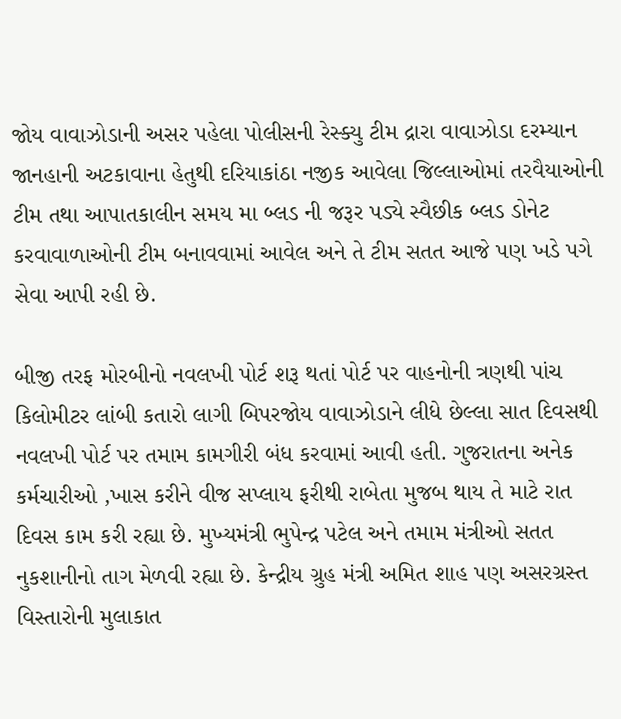જોય વાવાઝોડાની અસર પહેલા પોલીસની રેસ્ક્યુ ટીમ દ્રારા વાવાઝોડા દરમ્યાન જાનહાની અટકાવાના હેતુથી દરિયાકાંઠા નજીક આવેલા જિલ્લાઓમાં તરવૈયાઓની ટીમ તથા આપાતકાલીન સમય મા બ્લડ ની જરૂર પડ્યે સ્વૈછીક બ્લડ ડોનેટ કરવાવાળાઓની ટીમ બનાવવામાં આવેલ અને તે ટીમ સતત આજે પણ ખડે પગે સેવા આપી રહી છે.

બીજી તરફ મોરબીનો નવલખી પોર્ટ શરૂ થતાં પોર્ટ પર વાહનોની ત્રણથી પાંચ કિલોમીટર લાંબી કતારો લાગી બિપરજોય વાવાઝોડાને લીધે છેલ્લા સાત દિવસથી નવલખી પોર્ટ પર તમામ કામગીરી બંધ કરવામાં આવી હતી. ગુજરાતના અનેક કર્મચારીઓ ,ખાસ કરીને વીજ સપ્લાય ફરીથી રાબેતા મુજબ થાય તે માટે રાત દિવસ કામ કરી રહ્યા છે. મુખ્યમંત્રી ભુપેન્દ્ર પટેલ અને તમામ મંત્રીઓ સતત નુકશાનીનો તાગ મેળવી રહ્યા છે. કેન્દ્રીય ગ્રુહ મંત્રી અમિત શાહ પણ અસરગ્રસ્ત વિસ્તારોની મુલાકાત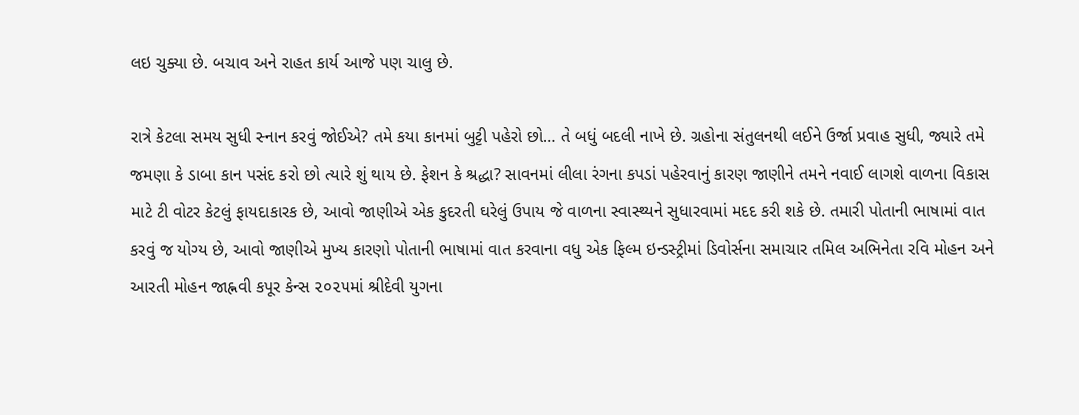લઇ ચુક્યા છે. બચાવ અને રાહત કાર્ય આજે પણ ચાલુ છે.

રાત્રે કેટલા સમય સુધી સ્નાન કરવું જોઈએ? તમે કયા કાનમાં બુટ્ટી પહેરો છો… તે બધું બદલી નાખે છે. ગ્રહોના સંતુલનથી લઈને ઉર્જા પ્રવાહ સુધી, જ્યારે તમે જમણા કે ડાબા કાન પસંદ કરો છો ત્યારે શું થાય છે. ફેશન કે શ્રદ્ધા? સાવનમાં લીલા રંગના કપડાં પહેરવાનું કારણ જાણીને તમને નવાઈ લાગશે વાળના વિકાસ માટે ટી વોટર કેટલું ફાયદાકારક છે, આવો જાણીએ એક કુદરતી ઘરેલું ઉપાય જે વાળના સ્વાસ્થ્યને સુધારવામાં મદદ કરી શકે છે. તમારી પોતાની ભાષામાં વાત કરવું જ યોગ્ય છે, આવો જાણીએ મુખ્ય કારણો પોતાની ભાષામાં વાત કરવાના વધુ એક ફિલ્મ ઇન્ડસ્ટ્રીમાં ડિવોર્સના સમાચાર તમિલ અભિનેતા રવિ મોહન અને આરતી મોહન જાહ્નવી કપૂર કેન્સ ૨૦૨૫માં શ્રીદેવી યુગના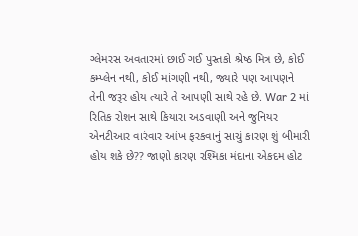ગ્લેમરસ અવતારમાં છાઈ ગઈ પુસ્તકો શ્રેષ્ઠ મિત્ર છે, કોઈ કમ્પ્લેન નથી, કોઈ માંગણી નથી, જ્યારે પણ આપણને તેની જરૂર હોય ત્યારે તે આપણી સાથે રહે છે. War 2 માં રિતિક રોશન સાથે કિયારા અડવાણી અને જુનિયર એનટીઆર વારંવાર આંખ ફરકવાનું સાચું કારણ શું બીમારી હોય શકે છે?? જાણો કારણ રશ્મિકા મંદાના એકદમ હોટ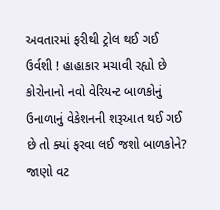અવતારમાં ફરીથી ટ્રોલ થઈ ગઈ ઉર્વશી ! હાહાકાર મચાવી રહ્યો છે કોરોનાનો નવો વેરિયન્ટ બાળકોનું ઉનાળાનું વેકેશનની શરૂઆત થઈ ગઈ છે તો ક્યાં ફરવા લઈ જશો બાળકોને? જાણો વટ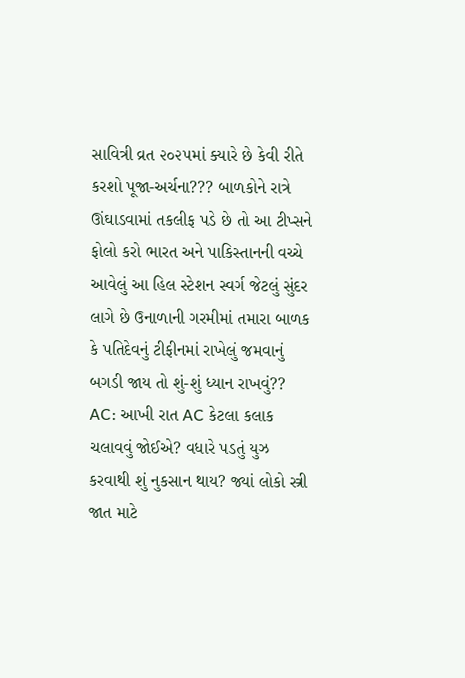સાવિત્રી વ્રત ૨૦૨૫માં ક્યારે છે કેવી રીતે કરશો પૂજા-અર્ચના??? બાળકોને રાત્રે ઊંઘાડવામાં તકલીફ પડે છે તો આ ટીપ્સને ફોલો કરો ભારત અને પાકિસ્તાનની વચ્ચે આવેલું આ હિલ સ્ટેશન સ્વર્ગ જેટલું સુંદર લાગે છે ઉનાળાની ગરમીમાં તમારા બાળક કે પતિદેવનું ટીફીનમાં રાખેલું જમવાનું બગડી જાય તો શું-શું ધ્યાન રાખવું?? AC: આખી રાત AC કેટલા કલાક ચલાવવું જોઈએ? વધારે પડતું યુઝ કરવાથી શું નુકસાન થાય? જ્યાં લોકો સ્ત્રી જાત માટે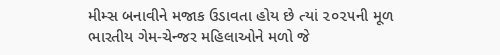મીમ્સ બનાવીને મજાક ઉડાવતા હોય છે ત્યાં ૨૦૨૫ની મૂળ ભારતીય ગેમ-ચેન્જર મહિલાઓને મળો જે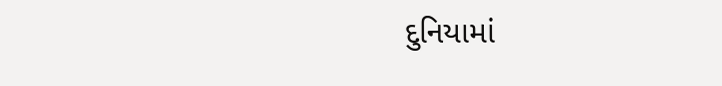દુનિયામાં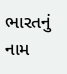ભારતનું નામ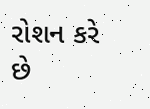રોશન કરે છે